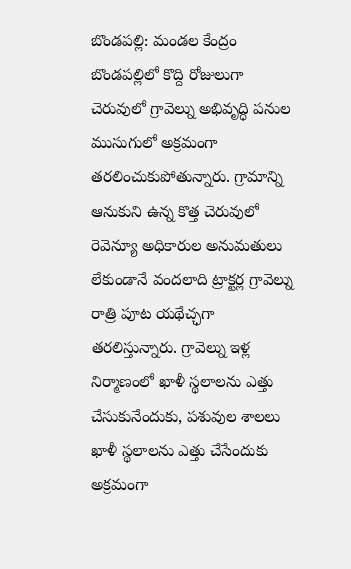బొండపల్లి: మండల కేంద్రం బొండపల్లిలో కొద్ది రోజులుగా చెరువులో గ్రావెల్ను అభివృద్ధి పనుల ముసుగులో అక్రమంగా తరలించుకుపోతున్నారు. గ్రామాన్ని ఆనుకుని ఉన్న కొత్త చెరువులో రెవెన్యూ అధికారుల అనుమతులు లేకుండానే వందలాది ట్రాక్టర్ల గ్రావెల్ను రాత్రి పూట యథేచ్ఛగా తరలిస్తున్నారు. గ్రావెల్ను ఇళ్ల నిర్మాణంలో ఖాళీ స్థలాలను ఎత్తు చేసుకునేందుకు, పశువుల శాలలు ఖాళీ స్థలాలను ఎత్తు చేసేందుకు అక్రమంగా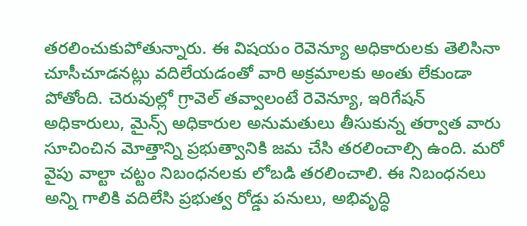తరలించుకుపోతున్నారు. ఈ విషయం రెవెన్యూ అధికారులకు తెలిసినా చూసీచూడనట్లు వదిలేయడంతో వారి అక్రమాలకు అంతు లేకుండా పోతోంది. చెరువుల్లో గ్రావెల్ తవ్వాలంటే రెవెన్యూ, ఇరిగేషన్ అధికారులు, మైన్స్ అధికారుల అనుమతులు తీసుకున్న తర్వాత వారు సూచించిన మోత్తాన్ని ప్రభుత్వానికి జమ చేసి తరలించాల్సి ఉంది. మరో వైపు వాల్టా చట్టం నిబంధనలకు లోబడి తరలించాలి. ఈ నిబంధనలు అన్ని గాలికి వదిలేసి ప్రభుత్వ రోడ్డు పనులు, అభివృద్ధి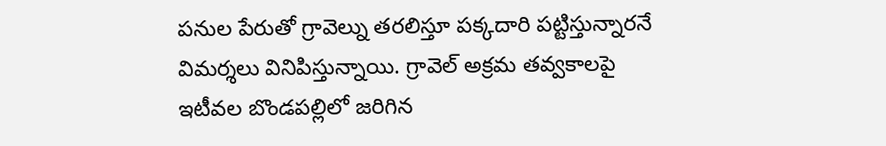పనుల పేరుతో గ్రావెల్ను తరలిస్తూ పక్కదారి పట్టిస్తున్నారనే విమర్శలు వినిపిస్తున్నాయి. గ్రావెల్ అక్రమ తవ్వకాలపై ఇటీవల బొండపల్లిలో జరిగిన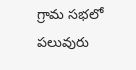గ్రామ సభలో పలువురు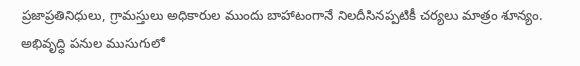ప్రజాప్రతినిధులు, గ్రామస్తులు అధికారుల ముందు బాహాటంగానే నిలదీసినప్పటికీ చర్యలు మాత్రం శూన్యం.
అభివృద్ధి పనుల ముసుగులో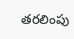తరలింపు